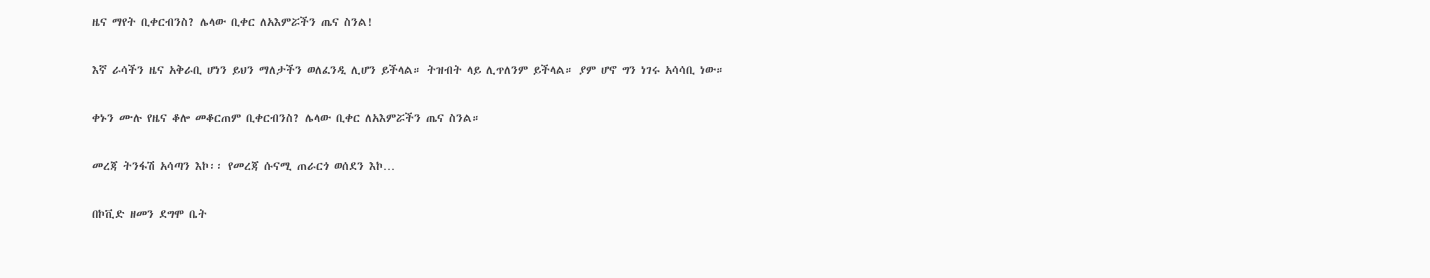ዜና ማየት ቢቀርብንስ? ሌላው ቢቀር ለአእምሯችን ጤና ስንል!

እኛ ራሳችን ዜና አቅራቢ ሆነን ይህን ማለታችን ወለፈንዲ ሊሆን ይችላል። ትዝብት ላይ ሊጥለንም ይችላል። ያም ሆኖ ግን ነገሩ አሳሳቢ ነው።

ቀኑን ሙሉ የዜና ቆሎ መቆርጠም ቢቀርብንስ? ሌላው ቢቀር ለአእምሯችን ጤና ስንል።

መረጃ ትንፋሽ አሳጣን እኮ፡፡ የመረጃ ሱናሚ ጠራርጎ ወሰደን እኮ…

በኮቪድ ዘመን ደግሞ ቤት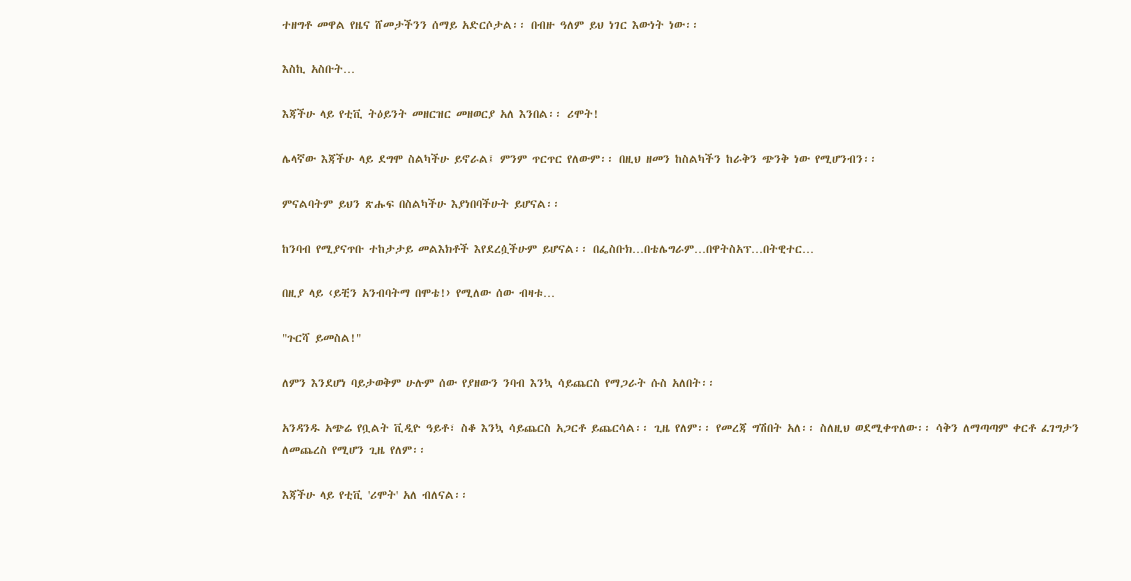ተዘግቶ መዋል የዜና ሸመታችንን ሰማይ አድርሶታል፡፡ በብዙ ዓለም ይህ ነገር እውነት ነው፡፡

እስኪ አስቡት…

እጃችሁ ላይ የቲቪ ትዕይንት መዘርዝር መዘወርያ አለ እንበል፡፡ ሪሞት!

ሌላኛው እጃችሁ ላይ ደግሞ ስልካችሁ ይኖራል፤ ምንም ጥርጥር የለውም፡፡ በዚህ ዘመን ከስልካችን ከራቅን ጭንቅ ነው የሚሆንብን፡፡

ምናልባትም ይህን ጽሑፍ በስልካችሁ እያነበባችሁት ይሆናል፡፡

ከንባብ የሚያናጥቡ ተከታታይ መልእክቶች እየደረሷችሁም ይሆናል፡፡ በፌስቡክ…በቴሌግራም…በዋትስአፕ…በትዊተር…

በዚያ ላይ ‹ይቺን አንብባትማ በሞቴ!› የሚለው ሰው ብዛቱ…

"ጉርሻ ይመስል!"

ለምን እንደሆነ ባይታወቅም ሁሉም ሰው የያዘውን ንባብ እንኳ ሳይጨርስ የማጋራት ሱስ አለበት፡፡

አንዳንዱ አጭሬ የቧልት ቪዲዮ ዓይቶ፣ ስቆ እንኳ ሳይጨርስ አጋርቶ ይጨርሳል፡፡ ጊዜ የለም፡፡ የመረጃ ግሽበት አለ፡፡ ስለዚህ ወደሚቀጥለው፡፡ ሳቅን ለማጣጣም ቀርቶ ፈገግታን ለመጨረስ የሚሆን ጊዜ የለም፡፡

እጃችሁ ላይ የቲቪ 'ሪሞት' አለ ብለናል፡፡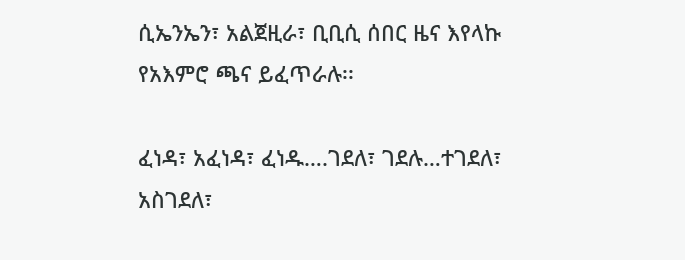ሲኤንኤን፣ አልጀዚራ፣ ቢቢሲ ሰበር ዜና እየላኩ የአእምሮ ጫና ይፈጥራሉ፡፡

ፈነዳ፣ አፈነዳ፣ ፈነዱ….ገደለ፣ ገደሉ…ተገደለ፣ አስገደለ፣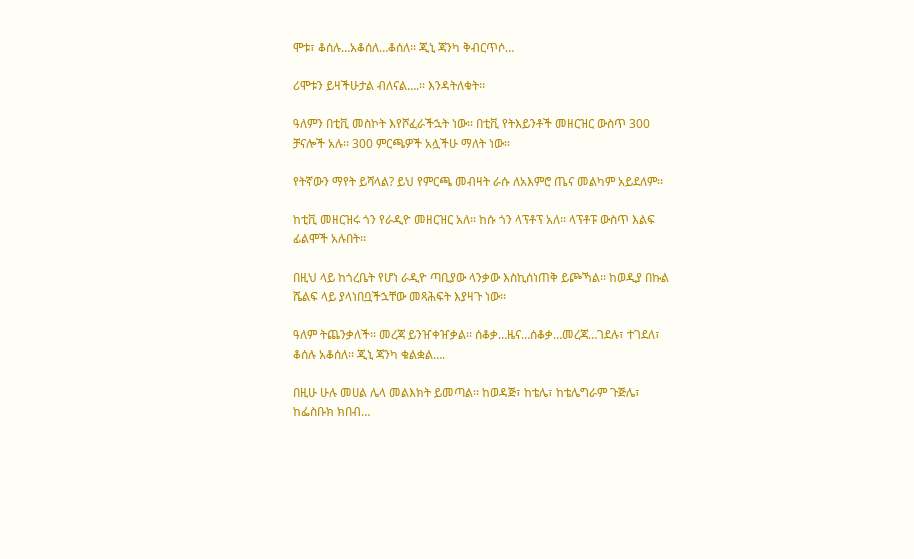ሞቱ፣ ቆሰሉ…አቆሰለ…ቆሰለ፡፡ ጂኒ ጃንካ ቅብርጥሶ…

ሪሞቱን ይዛችሁታል ብለናል….፡፡ እንዳትለቁት፡፡

ዓለምን በቲቪ መስኮት እየሾፈራችኋት ነው፡፡ በቲቪ የትእይንቶች መዘርዝር ውስጥ 300 ቻናሎች አሉ፡፡ 300 ምርጫዎች አሏችሁ ማለት ነው፡፡

የትኛውን ማየት ይሻላል? ይህ የምርጫ መብዛት ራሱ ለአእምሮ ጤና መልካም አይደለም፡፡

ከቲቪ መዘርዝሩ ጎን የራዲዮ መዘርዝር አለ፡፡ ከሱ ጎን ላፕቶፕ አለ፡፡ ላፕቶፑ ውስጥ እልፍ ፊልሞች አሉበት፡፡

በዚህ ላይ ከጎረቤት የሆነ ራዲዮ ጣቢያው ላንቃው እስኪሰነጠቅ ይጮኻል፡፡ ከወዲያ በኩል ሼልፍ ላይ ያላነበቧችኋቸው መጻሕፍት እያዛጉ ነው፡፡

ዓለም ትጨንቃለች፡፡ መረጃ ይንዠቀዠቃል፡፡ ሰቆቃ…ዜና…ሰቆቃ…መረጃ…ገደሉ፣ ተገደለ፣ ቆሰሉ አቆሰለ፡፡ ጂኒ ጃንካ ቁልቋል….

በዚሁ ሁሉ መሀል ሌላ መልእክት ይመጣል፡፡ ከወዳጅ፣ ከቴሌ፣ ከቴሌግራም ጉጅሌ፣ ከፌስቡክ ክበብ…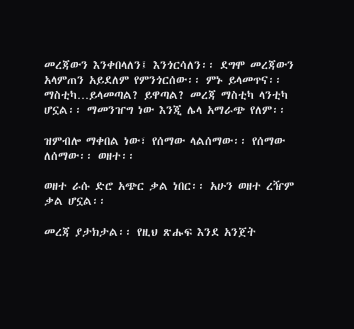መረጃውን እንቀበላለን፤ እንጎርሳለን፡፡ ደግሞ መረጃውን አላምጠን አይደለም የምንጎርሰው፡፡ ምኑ ይላመጥና፡፡ ማስቲካ…ይላመጣል? ይዋጣል? መረጃ ማስቲካ ላንቲካ ሆኗል፡፡ ማመንዠግ ነው እንጂ ሌላ አማራጭ የለም፡፡

ዝምብሎ ማቀበል ነው፣ የሰማው ላልሰማው፡፡ የሰማው ለሰማው፡፡ ወዘተ፡፡

ወዘተ ራሱ ድሮ አጭር ቃል ነበር፡፡ አሁን ወዘተ ረዥም ቃል ሆኗል፡፡

መረጃ ያታክታል፡፡ የዚህ ጽሑፍ እንደ አንጀት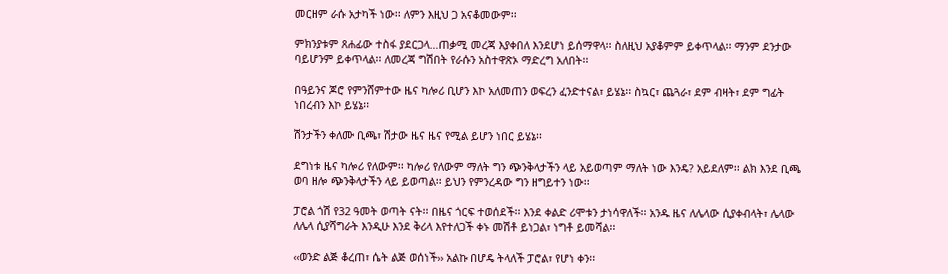መርዘም ራሱ አታካች ነው፡፡ ለምን እዚህ ጋ አናቆመውም፡፡

ምክንያቱም ጸሐፊው ተስፋ ያደርጋላ…ጠቃሚ መረጃ እያቀበለ እንደሆነ ይሰማዋላ፡፡ ስለዚህ አያቆምም ይቀጥላል፡፡ ማንም ደንታው ባይሆንም ይቀጥላል፡፡ ለመረጃ ግሽበት የራሱን አስተዋጽኦ ማድረግ አለበት፡፡

በዓይንና ጆሮ የምንሸምተው ዜና ካሎሪ ቢሆን እኮ አለመጠን ወፍረን ፈንድተናል፣ ይሄኔ፡፡ ስኳር፣ ጨጓራ፣ ደም ብዛት፣ ደም ግፊት ነበረብን እኮ ይሄኔ፡፡

ሽንታችን ቀለሙ ቢጫ፣ ሽታው ዜና ዜና የሚል ይሆን ነበር ይሄኔ፡፡

ደግነቱ ዜና ካሎሪ የለውም፡፡ ካሎሪ የለውም ማለት ግን ጭንቅላታችን ላይ አይወጣም ማለት ነው እንዴ? አይደለም፡፡ ልክ እንደ ቢጫ ወባ ዘሎ ጭንቅላታችን ላይ ይወጣል፡፡ ይህን የምንረዳው ግን ዘግይተን ነው፡፡

ፓሮል ጎሽ የ32 ዓመት ወጣት ናት፡፡ በዜና ጎርፍ ተወሰደች፡፡ እንደ ቀልድ ሪሞቱን ታነሳዋለች፡፡ አንዱ ዜና ለሌላው ሲያቀብላት፣ ሌላው ለሌላ ሲያሻግራት እንዲሁ እንደ ቅሪላ እየተለጋች ቀኑ መሽቶ ይነጋል፣ ነግቶ ይመሻል፡፡

‹‹ወንድ ልጅ ቆረጠ፣ ሴት ልጅ ወሰነች›› አልኩ በሆዴ ትላለች ፓሮል፣ የሆነ ቀን፡፡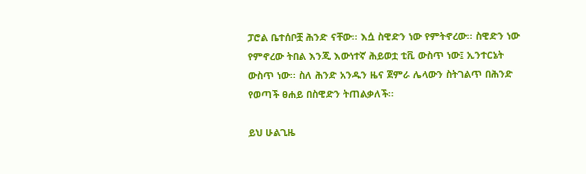ፓሮል ቤተሰቦቿ ሕንድ ናቸው፡፡ እሷ ስዊድን ነው የምትኖረው፡፡ ስዊድን ነው የምኖረው ትበል እንጂ እውነተኛ ሕይወቷ ቲቪ ውስጥ ነው፤ ኢንተርኔት ውስጥ ነው፡፡ ስለ ሕንድ አንዱን ዜና ጀምራ ሌላውን ስትገልጥ በሕንድ የወጣች ፀሐይ በስዊድን ትጠልቃለች፡፡

ይህ ሁልጊዜ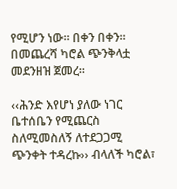የሚሆን ነው፡፡ በቀን በቀን፡፡ በመጨረሻ ካሮል ጭንቅላቷ መደንዘዝ ጀመረ፡፡

‹‹ሕንድ እየሆነ ያለው ነገር ቤተሰቤን የሚጨርስ ስለሚመስለኝ ለተደጋጋሚ ጭንቀት ተዳረኩ›› ብላለች ካሮል፣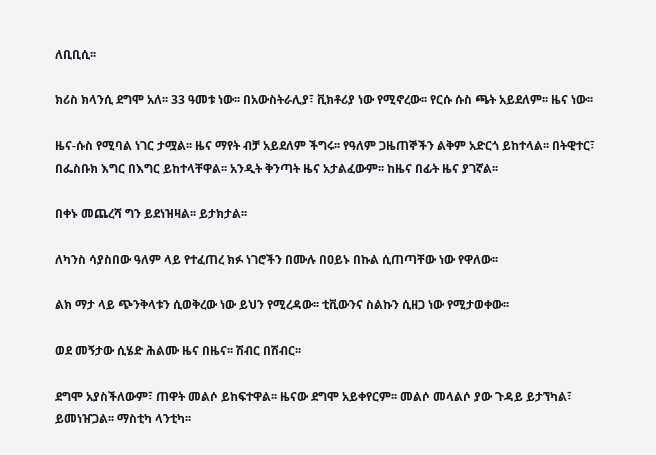ለቢቢሲ፡፡

ክሪስ ክላንሲ ደግሞ አለ፡፡ 33 ዓመቱ ነው፡፡ በአውስትራሊያ፣ ቪክቶሪያ ነው የሚኖረው፡፡ የርሱ ሱስ ጫት አይደለም፡፡ ዜና ነው፡፡

ዜና-ሱስ የሚባል ነገር ታሟል፡፡ ዜና ማየት ብቻ አይደለም ችግሩ፡፡ የዓለም ጋዜጠኞችን ልቅም አድርጎ ይከተላል፡፡ በትዊተር፣ በፌስቡክ እግር በእግር ይከተላቸዋል፡፡ አንዲት ቅንጣት ዜና አታልፈውም፡፡ ከዜና በፊት ዜና ያገኛል፡፡

በቀኑ መጨረሻ ግን ይደነዝዛል፡፡ ይታክታል፡፡

ለካንስ ሳያስበው ዓለም ላይ የተፈጠረ ክፉ ነገሮችን በሙሉ በዐይኑ በኩል ሲጠጣቸው ነው የዋለው፡፡

ልክ ማታ ላይ ጭንቅላቱን ሲወቅረው ነው ይህን የሚረዳው፡፡ ቲቪውንና ስልኩን ሲዘጋ ነው የሚታወቀው፡፡

ወደ መኝታው ሲሄድ ሕልሙ ዜና በዜና፡፡ ሽብር በሽብር፡፡

ደግሞ አያስችለውም፣ ጠዋት መልሶ ይከፍተዋል፡፡ ዜናው ደግሞ አይቀየርም፡፡ መልሶ መላልሶ ያው ጉዳይ ይታኘካል፣ ይመነዠጋል፡፡ ማስቲካ ላንቲካ፡፡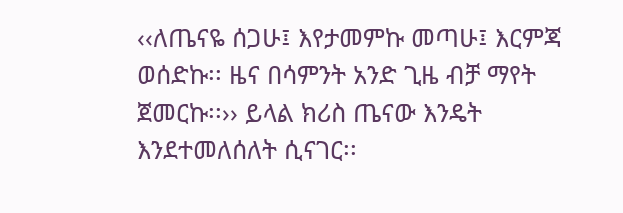‹‹ለጤናዬ ሰጋሁ፤ እየታመምኩ መጣሁ፤ እርምጃ ወሰድኩ፡፡ ዜና በሳምንት አንድ ጊዜ ብቻ ማየት ጀመርኩ፡፡›› ይላል ክሪስ ጤናው እንዴት እንደተመለሰለት ሲናገር፡፡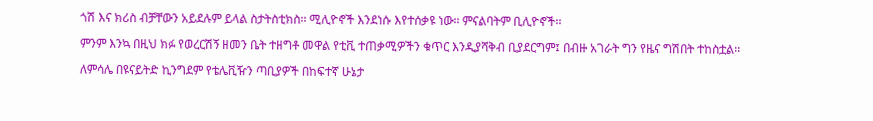ጎሽ እና ክሪስ ብቻቸውን አይደሉም ይላል ስታትስቲክስ፡፡ ሚሊዮኖች እንደነሱ እየተሰቃዩ ነው፡፡ ምናልባትም ቢሊዮኖች፡፡

ምንም እንኳ በዚህ ክፉ የወረርሽኝ ዘመን ቤት ተዘግቶ መዋል የቲቪ ተጠቃሚዎችን ቁጥር እንዲያሻቅብ ቢያደርግም፤ በብዙ አገራት ግን የዜና ግሽበት ተከስቷል፡፡

ለምሳሌ በዩናይትድ ኪንግደም የቴሌቪዥን ጣቢያዎች በከፍተኛ ሁኔታ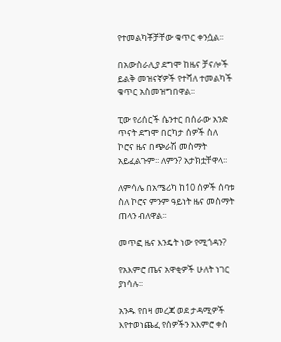የተመልካቾቻቸው ቁጥር ቀንሷል፡፡

በአውስራሊያ ደግሞ ከዜና ቻናሎች ይልቅ መዝናኛዎች የተሻለ ተመልካች ቁጥር አስመዝግበዋል፡፡

ፒው የሪሰርች ሴንተር በሰራው አንድ ጥናት ደግሞ በርካታ ሰዎች ስለ ኮሮና ዜና በጭራሽ መስማት አይፈልጉም፡፡ ለምን? አታክቷቸዋላ፡፡

ለምሳሌ በአሜሪካ ከ10 ሰዎች ሰባቱ ስለ ኮሮና ምንም ዓይነት ዜና መስማት ጠላን ብለዋል፡፡

መጥፎ ዜና እንዴት ነው የሚጎዳን?

የአእምሮ ጤና አዋቂዎች ሁለት ነገር ያነሳሉ፡፡

አንዱ የበዛ መረጃ ወደ ታዳሚዎች እየተወነጨፈ የሰዎችን አእምሮ ቀስ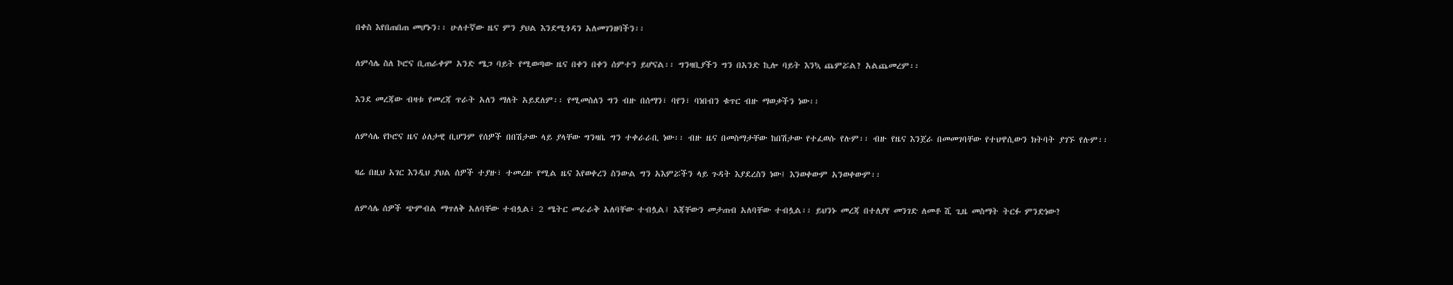በቀስ እየበጠበጠ መሆኑን፡፡ ሁለተኛው ዜና ምን ያህል እንደሚጎዳን አለመገንዘባችን፡፡

ለምሳሌ ስለ ኮሮና ቢጠራቀም አንድ ሜጋ ባይት የሚወጣው ዜና በቀን በቀን ሰምተን ይሆናል፡፡ ግንዛቢያችን ግን በአንድ ኪሎ ባይት እንኳ ጨምሯል? አልጨመረም፡፡

እንደ መረጃው ብዛቱ የመረጃ ጥራት አለን ማለት አይደለም፡፡ የሚመስለን ግን ብዙ በሰማን፣ ባየን፣ ባነበብን ቁጥር ብዙ ማወቃችን ነው፡፡

ለምሳሌ የኮሮና ዜና ዕለታዊ ቢሆንም የሰዎች በበሽታው ላይ ያላቸው ግንዛቤ ግን ተቀራራቢ ነው፡፡ ብዙ ዜና በመስማታቸው ከበሽታው የተፈወሱ የሉም፡፡ ብዙ የዜና እንጀራ በመመገባቸው የተህዋሲውን ክትባት ያገኙ የሉም፡፡

ዛሬ በዚህ አገር እንዲህ ያህል ሰዎች ተያዙ፣ ተመረዙ የሚል ዜና እየወቀረን ስንውል ግን አእምሯችን ላይ ጉዳት እያደረስን ነው፤ እንወቀውም አንወቀውም፡፡

ለምሳሌ ሰዎች ጭምብል ማጥለቅ አለባቸው ተብሏል፣ 2 ሜትር መራራቅ አለባቸው ተብሏል፤ እጃቸውን መታጠብ አለባቸው ተብሏል፡፡ ይህንኑ መረጃ በተለያየ መንገድ ለመቶ ሺ ጊዜ መስማት ትርፉ ምንድነው?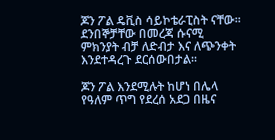ጆን ፖል ዴቪስ ሳይኮቴራፒስት ናቸው፡፡ ደንበኞቻቸው በመረጃ ሱናሚ ምክንያት ብቻ ለድብታ እና ለጭንቀት እንደተዳረጉ ደርሰውበታል፡፡

ጆን ፖል እንደሚሉት ከሆነ በሌላ የዓለም ጥግ የደረሰ አደጋ በዜና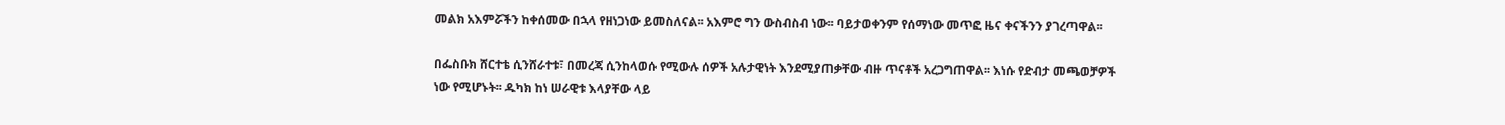መልክ አእምሯችን ከቀሰመው በኋላ የዘነጋነው ይመስለናል፡፡ አእምሮ ግን ውስብስብ ነው፡፡ ባይታወቀንም የሰማነው መጥፎ ዜና ቀናችንን ያገረጣዋል፡፡

በፌስቡክ ሸርተቴ ሲንሸራተቱ፣ በመረጃ ሲንከላወሱ የሚውሉ ሰዎች አሉታዊነት እንደሚያጠቃቸው ብዙ ጥናቶች አረጋግጠዋል፡፡ እነሱ የድብታ መጫወቻዎች ነው የሚሆኑት፡፡ ዱካክ ከነ ሠራዊቱ እላያቸው ላይ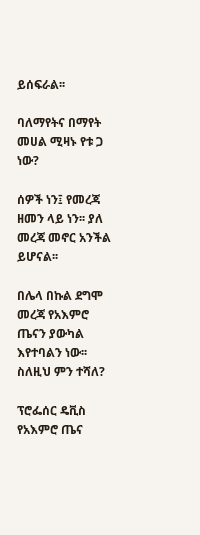ይሰፍራል፡፡

ባለማየትና በማየት መሀል ሚዛኑ የቱ ጋ ነው?

ሰዎች ነን፤ የመረጃ ዘመን ላይ ነን፡፡ ያለ መረጃ መኖር አንችል ይሆናል፡፡

በሌላ በኩል ደግሞ መረጃ የአእምሮ ጤናን ያውካል እየተባልን ነው፡፡ ስለዚህ ምን ተሻለ?

ፕሮፌሰር ዴቪስ የአእምሮ ጤና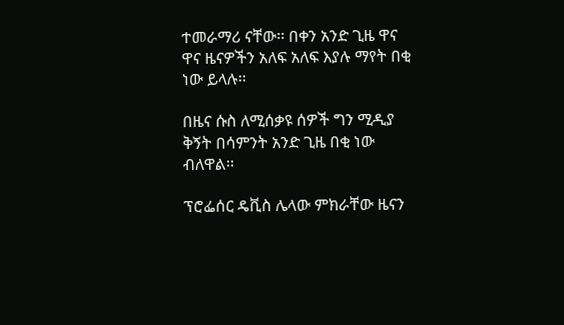ተመራማሪ ናቸው፡፡ በቀን አንድ ጊዜ ዋና ዋና ዜናዎችን አለፍ አለፍ እያሉ ማየት በቂ ነው ይላሉ፡፡

በዜና ሱስ ለሚሰቃዩ ሰዎች ግን ሚዲያ ቅኝት በሳምንት አንድ ጊዜ በቂ ነው ብለዋል፡፡

ፕሮፌሰር ዴቪስ ሌላው ምክራቸው ዜናን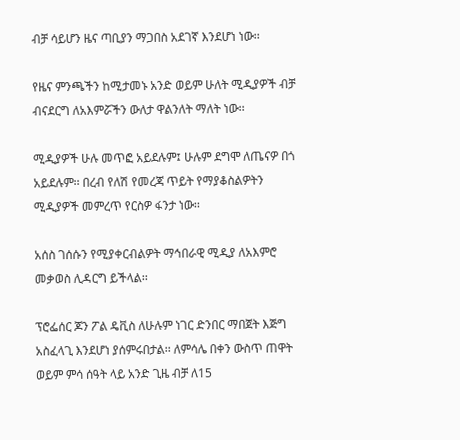ብቻ ሳይሆን ዜና ጣቢያን ማጋበስ አደገኛ እንደሆነ ነው፡፡

የዜና ምንጫችን ከሚታመኑ አንድ ወይም ሁለት ሚዲያዎች ብቻ ብናደርግ ለአእምሯችን ውለታ ዋልንለት ማለት ነው፡፡

ሚዲያዎች ሁሉ መጥፎ አይደሉም፤ ሁሉም ደግሞ ለጤናዎ በጎ አይደሉም፡፡ በረብ የለሽ የመረጃ ጥይት የማያቆስልዎትን ሚዲያዎች መምረጥ የርስዎ ፋንታ ነው፡፡

አሰስ ገሰሱን የሚያቀርብልዎት ማኅበራዊ ሚዲያ ለአእምሮ መቃወስ ሊዳርግ ይችላል፡፡

ፕሮፌሰር ጆን ፖል ዴቪስ ለሁሉም ነገር ድንበር ማበጀት እጅግ አስፈላጊ እንደሆነ ያሰምሩበታል፡፡ ለምሳሌ በቀን ውስጥ ጠዋት ወይም ምሳ ሰዓት ላይ አንድ ጊዜ ብቻ ለ15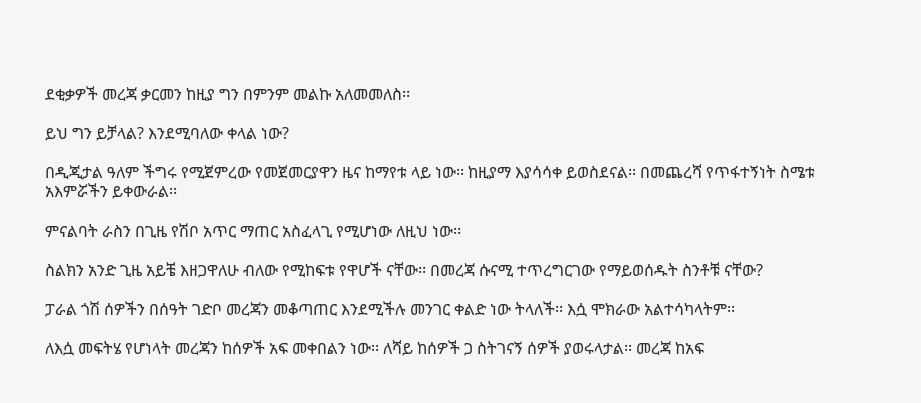ደቂቃዎች መረጃ ቃርመን ከዚያ ግን በምንም መልኩ አለመመለስ፡፡

ይህ ግን ይቻላል? እንደሚባለው ቀላል ነው?

በዲጂታል ዓለም ችግሩ የሚጀምረው የመጀመርያዋን ዜና ከማየቱ ላይ ነው፡፡ ከዚያማ እያሳሳቀ ይወስደናል፡፡ በመጨረሻ የጥፋተኝነት ስሜቱ አእምሯችን ይቀውራል፡፡

ምናልባት ራስን በጊዜ የሽቦ አጥር ማጠር አስፈላጊ የሚሆነው ለዚህ ነው፡፡

ስልክን አንድ ጊዜ አይቼ እዘጋዋለሁ ብለው የሚከፍቱ የዋሆች ናቸው፡፡ በመረጃ ሱናሚ ተጥረግርገው የማይወሰዱት ስንቶቹ ናቸው?

ፓራል ጎሽ ሰዎችን በሰዓት ገድቦ መረጃን መቆጣጠር እንደሚችሉ መንገር ቀልድ ነው ትላለች፡፡ እሷ ሞክራው አልተሳካላትም፡፡

ለእሷ መፍትሄ የሆነላት መረጃን ከሰዎች አፍ መቀበልን ነው፡፡ ለሻይ ከሰዎች ጋ ስትገናኝ ሰዎች ያወሩላታል፡፡ መረጃ ከአፍ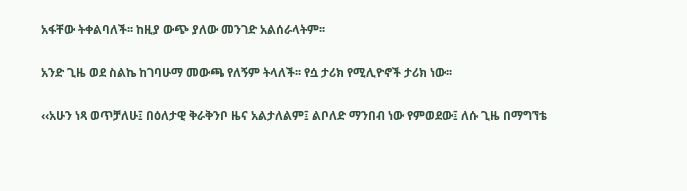አፋቸው ትቀልባለች፡፡ ከዚያ ውጭ ያለው መንገድ አልሰራላትም፡፡

አንድ ጊዜ ወደ ስልኬ ከገባሁማ መውጫ የለኝም ትላለች፡፡ የሷ ታሪክ የሚሊዮኖች ታሪክ ነው፡፡

‹‹አሁን ነጻ ወጥቻለሁ፤ በዕለታዊ ቅራቅንቦ ዜና አልታለልም፤ ልቦለድ ማንበብ ነው የምወደው፤ ለሱ ጊዜ በማግኘቴ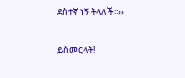ደስተኛ ነኝ ትላለች፡፡››

ይስመርላት!